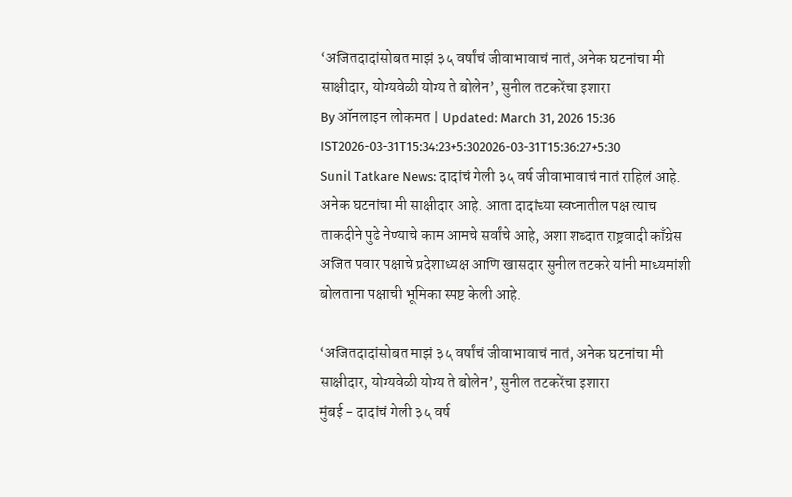‘अजितदादांसोबत माझं ३५ वर्षांचं जीवाभावाचं नातं, अनेक घटनांचा मी साक्षीदार, योग्यवेळी योग्य ते बोलेन’, सुनील तटकरेंचा इशारा
By ऑनलाइन लोकमत | Updated: March 31, 2026 15:36 IST2026-03-31T15:34:23+5:302026-03-31T15:36:27+5:30
Sunil Tatkare News: दादांचं गेली ३५ वर्ष जीवाभावाचं नातं राहिलं आहे. अनेक घटनांचा मी साक्षीदार आहे. आता दादांच्या स्वप्नातील पक्ष त्याच ताकदीने पुढे नेण्याचे काम आमचे सर्वांचे आहे, अशा शब्दात राष्ट्रवादी काँग्रेस अजित पवार पक्षाचे प्रदेशाध्यक्ष आणि खासदार सुनील तटकरे यांनी माध्यमांशी बोलताना पक्षाची भूमिका स्पष्ट केली आहे.

‘अजितदादांसोबत माझं ३५ वर्षांचं जीवाभावाचं नातं, अनेक घटनांचा मी साक्षीदार, योग्यवेळी योग्य ते बोलेन’, सुनील तटकरेंचा इशारा
मुंबई - दादांचं गेली ३५ वर्ष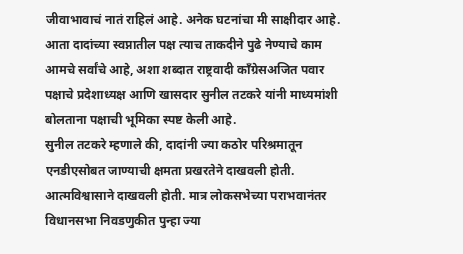जीवाभावाचं नातं राहिलं आहे. अनेक घटनांचा मी साक्षीदार आहे. आता दादांच्या स्वप्नातील पक्ष त्याच ताकदीने पुढे नेण्याचे काम आमचे सर्वांचे आहे, अशा शब्दात राष्ट्रवादी काँग्रेसअजित पवार पक्षाचे प्रदेशाध्यक्ष आणि खासदार सुनील तटकरे यांनी माध्यमांशी बोलताना पक्षाची भूमिका स्पष्ट केली आहे.
सुनील तटकरे म्हणाले की, दादांनी ज्या कठोर परिश्रमातून एनडीएसोबत जाण्याची क्षमता प्रखरतेने दाखवली होती. आत्मविश्वासाने दाखवली होती. मात्र लोकसभेच्या पराभवानंतर विधानसभा निवडणुकीत पुन्हा ज्या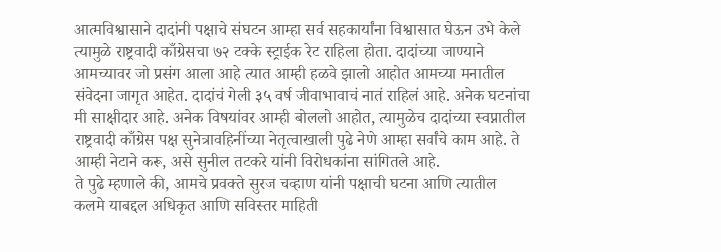आत्मविश्वासाने दादांनी पक्षाचे संघटन आम्हा सर्व सहकार्यांना विश्वासात घेऊन उभे केले त्यामुळे राष्ट्रवादी काँग्रेसचा ७२ टक्के स्ट्राईक रेट राहिला होता. दादांच्या जाण्याने आमच्यावर जो प्रसंग आला आहे त्यात आम्ही हळवे झालो आहोत आमच्या मनातील संवेदना जागृत आहेत. दादांचं गेली ३५ वर्ष जीवाभावाचं नातं राहिलं आहे. अनेक घटनांचा मी साक्षीदार आहे. अनेक विषयांवर आम्ही बोललो आहोत, त्यामुळेच दादांच्या स्वप्नातील राष्ट्रवादी काँग्रेस पक्ष सुनेत्रावहिनींच्या नेतृत्वाखाली पुढे नेणे आम्हा सर्वांचे काम आहे. ते आम्ही नेटाने करू, असे सुनील तटकरे यांनी विरोधकांना सांगितले आहे.
ते पुढे म्हणाले की, आमचे प्रवक्ते सुरज चव्हाण यांनी पक्षाची घटना आणि त्यातील कलमे याबद्दल अधिकृत आणि सविस्तर माहिती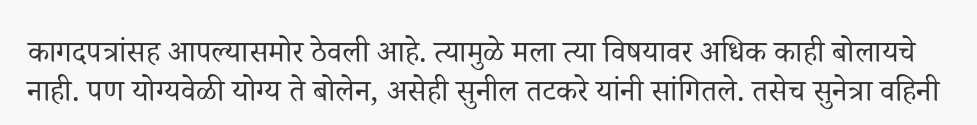कागदपत्रांसह आपल्यासमोर ठेवली आहे. त्यामुळे मला त्या विषयावर अधिक काही बोलायचे नाही. पण योग्यवेळी योग्य ते बोलेन, असेही सुनील तटकरे यांनी सांगितले. तसेच सुनेत्रा वहिनी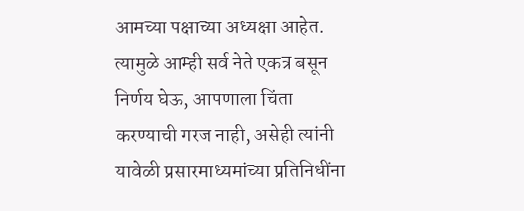आमच्या पक्षाच्या अध्यक्षा आहेत. त्यामुळे आम्ही सर्व नेते एकत्र बसून निर्णय घेऊ, आपणाला चिंता करण्याची गरज नाही, असेही त्यांनी यावेळी प्रसारमाध्यमांच्या प्रतिनिधींना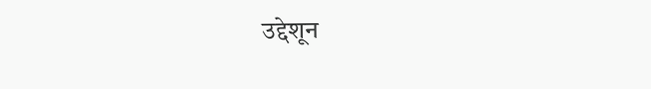उद्देशून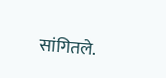सांगितले.